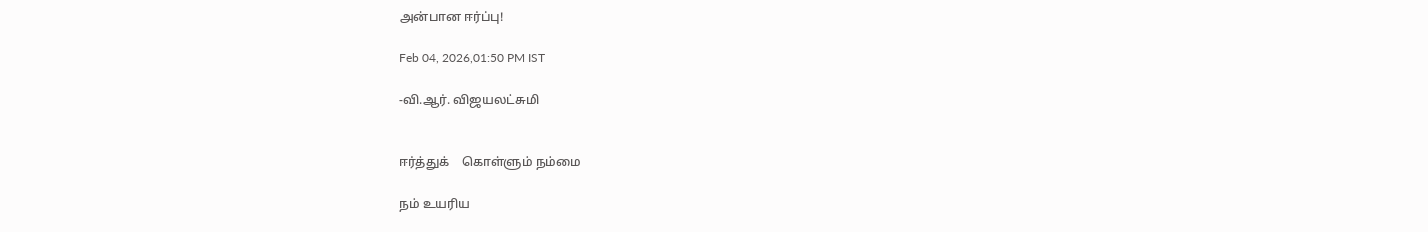அன்பான ஈர்ப்பு!

Feb 04, 2026,01:50 PM IST

-வி.ஆர். விஜயலட்சுமி


ஈர்த்துக்    கொள்ளும் நம்மை

நம் உயரிய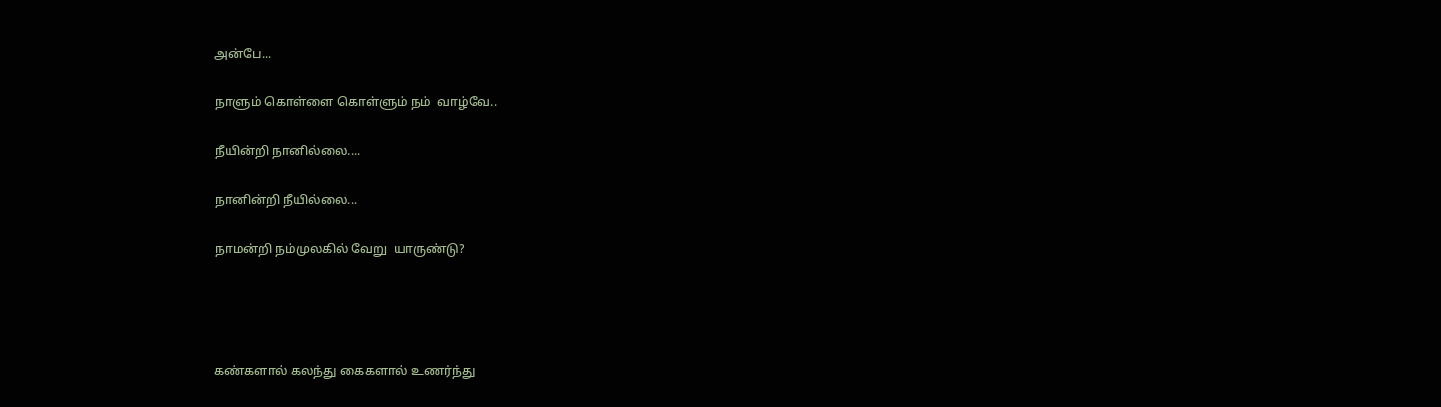அன்பே...

நாளும் கொள்ளை கொள்ளும் நம்  வாழ்வே..

நீயின்றி நானில்லை....

நானின்றி நீயில்லை...

நாமன்றி நம்முலகில் வேறு  யாருண்டு?




கண்களால் கலந்து கைகளால் உணர்ந்து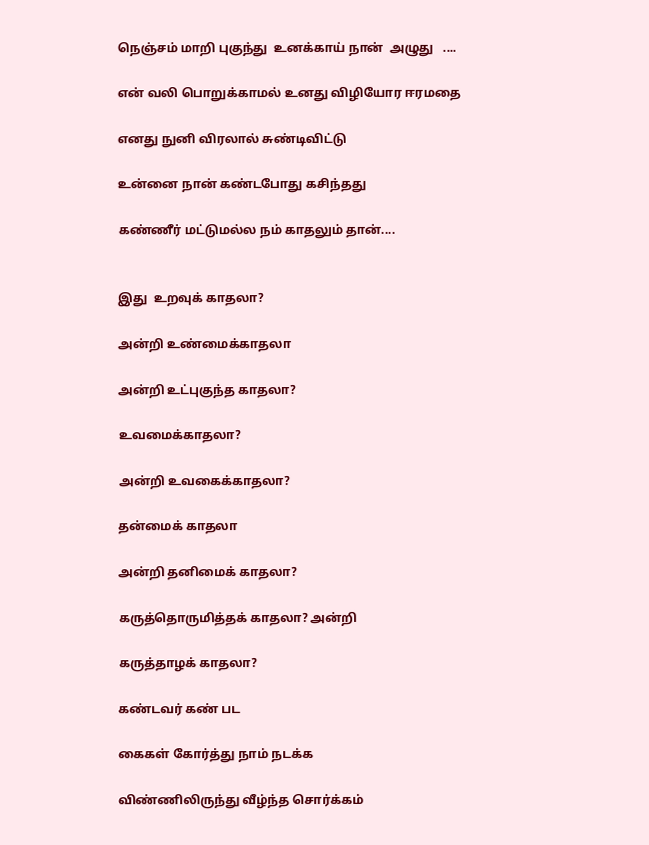நெஞ்சம் மாறி புகுந்து  உனக்காய் நான்  அழுது   ....

என் வலி பொறுக்காமல் உனது விழியோர ஈரமதை

எனது நுனி விரலால் சுண்டிவிட்டு

உன்னை நான் கண்டபோது கசிந்தது

கண்ணீர் மட்டுமல்ல நம் காதலும் தான்....


இது  உறவுக் காதலா?

அன்றி உண்மைக்காதலா

அன்றி உட்புகுந்த காதலா?

உவமைக்காதலா?

அன்றி உவகைக்காதலா?

தன்மைக் காதலா

அன்றி தனிமைக் காதலா?

கருத்தொருமித்தக் காதலா? அன்றி

கருத்தாழக் காதலா?

கண்டவர் கண் பட

கைகள் கோர்த்து நாம் நடக்க

விண்ணிலிருந்து வீழ்ந்த சொர்க்கம்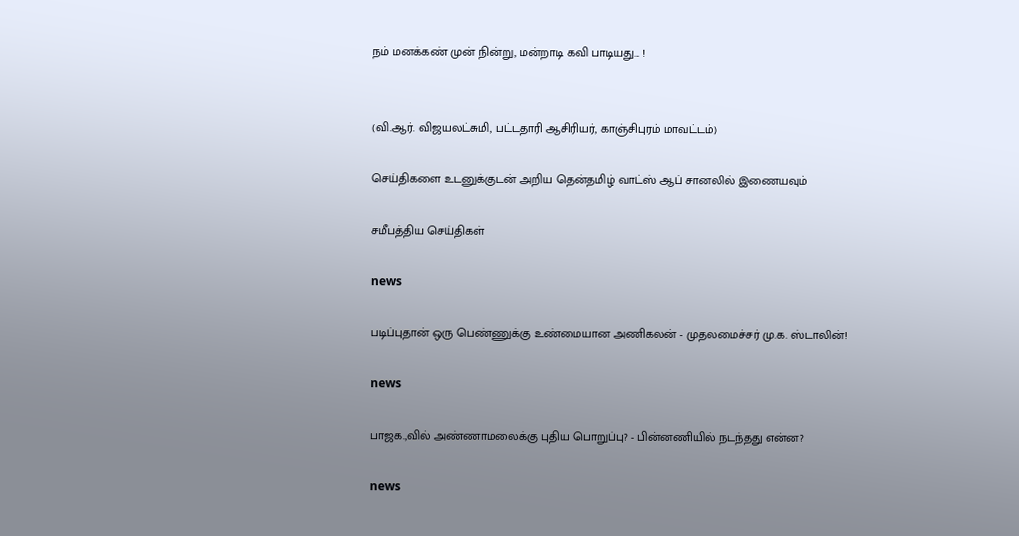நம் மனக்கண் முன் நின்று, மன்றாடி கவி பாடியது... !


(வி.ஆர். விஜயலட்சுமி, பட்டதாரி ஆசிரியர், காஞ்சிபுரம் மாவட்டம்)

செய்திகளை உடனுக்குடன் அறிய தென்தமிழ் வாட்ஸ் ஆப் சானலில் இணையவும்

சமீபத்திய செய்திகள்

news

படிப்புதான் ஒரு பெண்ணுக்கு உண்மையான அணிகலன் - முதலமைச்சர் மு.க. ஸ்டாலின்!

news

பாஜக.,வில் அண்ணாமலைக்கு புதிய பொறுப்பு? - பின்னணியில் நடந்தது என்ன?

news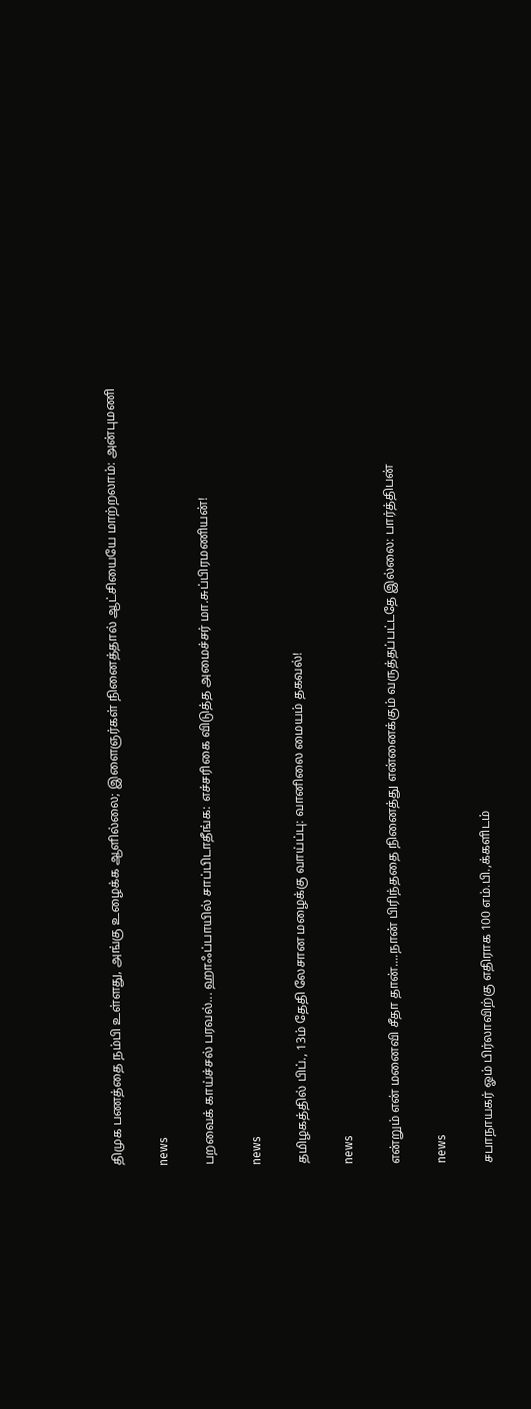திமுக பணத்தை நம்பி உள்ளது, அங்கு உழைக்க ஆளில்லை; இளைஞர்கள் நினைத்தால் ஆட்சியையே மாற்றலாம்: அன்புமணி

news

பறவைக் காய்ச்சல் பரவல்... ஹாஃப்பாயில் சாப்பிடாதீங்க: எச்சரிகை விடுத்த அமைச்சர் மா.சுப்பிரமணியன்!

news

தமிழகத்தில் பிப்., 13ம் தேதி லேசான மழைக்கு வாய்ப்பு: வானிலை மையம் தகவல்!

news

என்றும் என் மனைவி சீதா தான்....நான் பிரிந்ததை நினைத்து என்னைக்கும் வருத்தப்பட்டதே இல்லை: பார்த்திபன்

news

சபாநாயகர் ஓம் பிர்லாவிற்கு எதிராக 100 எம்.பி.,க்களிடம்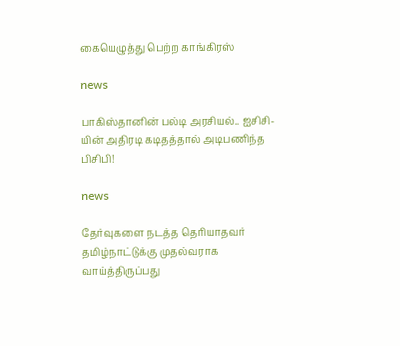கையெழுத்து பெற்ற காங்கிரஸ்

news

பாகிஸ்தானின் பல்டி அரசியல்.. ஐசிசி-யின் அதிரடி கடிதத்தால் அடிபணிந்த பிசிபி!

news

தேர்வுகளை நடத்த தெரியாதவர் தமிழ்நாட்டுக்கு முதல்வராக வாய்த்திருப்பது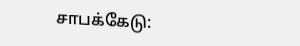சாபக்கேடு: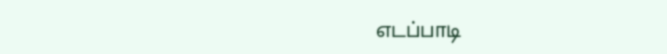எடப்பாடி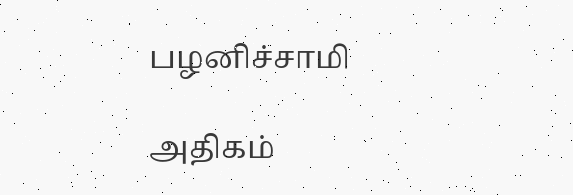பழனிச்சாமி

அதிகம்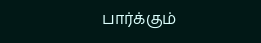பார்க்கும்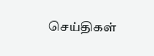செய்திகள்